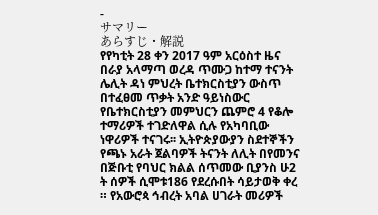-
サマリー
あらすじ・解説
የየካቲት 28 ቀን 2017 ዓም አርዕስተ ዜና በራያ አላማጣ ወረዳ ጥሙጋ ከተማ ተናንት ሌሊት ዳነ ምህረት ቤተክርስቲያን ውስጥ በተፈፀመ ጥቃት አንድ ዓይነስውር የቤተክርስቲያን መምህርን ጨምሮ 4 የቆሎ ተማሪዎች ተገድለዋል ሲሉ የአካባቢው ነዋሪዎች ተናገሩ፡፡ ኢትዮጵያውያን ስደተኞችን የጫኑ አራት ጀልባዎች ትናንት ለሊት በየመንና በጅቡቲ የባህር ክልል ሰጥመው ቢያንስ ሁ2 ት ሰዎች ሲሞቱ186 የደረሱበት ሳይታወቅ ቀረ ። የአውሮጳ ኅብረት አባል ሀገራት መሪዎች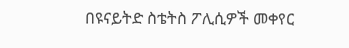በዩናይትድ ስቴትስ ፖሊሲዎች መቀየር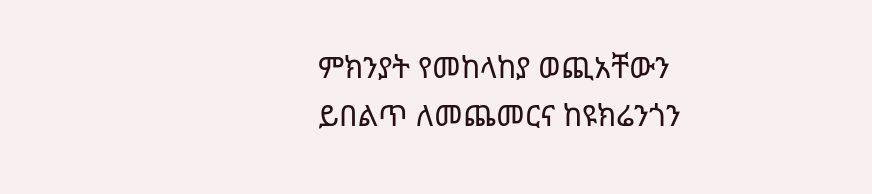ምክንያት የመከላከያ ወጪአቸውን ይበልጥ ለመጨመርና ከዩክሬንጎን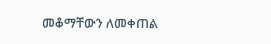መቆማቸውን ለመቀጠል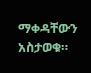ማቀዳቸውን አስታወቁ።